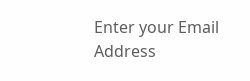Enter your Email Address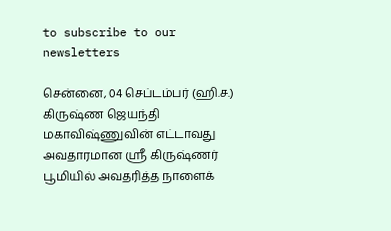to subscribe to our newsletters

சென்னை, 04 செப்டம்பர் (ஹி.ச.)
கிருஷ்ண ஜெயந்தி மகாவிஷ்ணுவின் எட்டாவது அவதாரமான ஸ்ரீ கிருஷ்ணர் பூமியில் அவதரித்த நாளைக்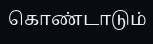கொண்டாடும்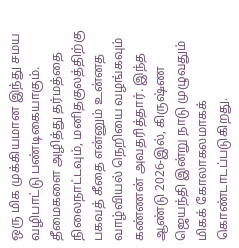ஒரு மிக முக்கியமான இந்து சமய வழிபாட்டு பண்டிகையாகும்.
தீமைகளை அழித்து தர்மத்தை நிலைநாட்டவும், மனிதகுலத்திற்கு பகவத் கீதை என்னும் உன்னத வாழ்வியல் நெறியை வழங்கவும் கண்ணன் அவதரித்தார். இந்த ஆண்டு 2026-இல், கிருஷ்ண ஜெயந்தி இன்று நாடு முழுவதும் மிகக் கோலாகலமாகக் கொண்டாடப்படுகிறது.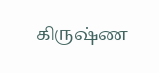கிருஷ்ண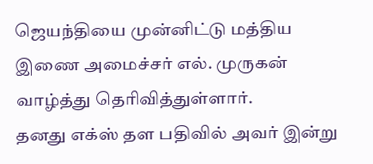ஜெயந்தியை முன்னிட்டு மத்திய இணை அமைச்சர் எல். முருகன் வாழ்த்து தெரிவித்துள்ளார்.
தனது எக்ஸ் தள பதிவில் அவர் இன்று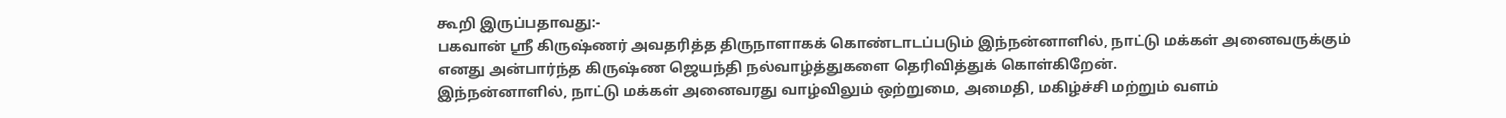கூறி இருப்பதாவது:-
பகவான் ஶ்ரீ கிருஷ்ணர் அவதரித்த திருநாளாகக் கொண்டாடப்படும் இந்நன்னாளில், நாட்டு மக்கள் அனைவருக்கும் எனது அன்பார்ந்த கிருஷ்ண ஜெயந்தி நல்வாழ்த்துகளை தெரிவித்துக் கொள்கிறேன்.
இந்நன்னாளில், நாட்டு மக்கள் அனைவரது வாழ்விலும் ஒற்றுமை, அமைதி, மகிழ்ச்சி மற்றும் வளம்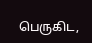பெருகிட,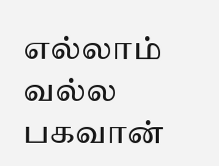எல்லாம் வல்ல பகவான்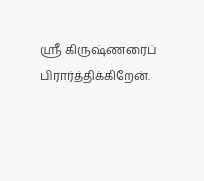ஶ்ரீ கிருஷ்ணரைப் பிரார்த்திக்கிறேன்.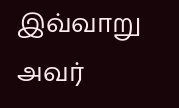இவ்வாறு அவர்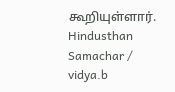கூறியுள்ளார்.
Hindusthan Samachar / vidya.b